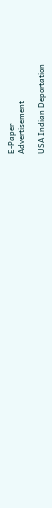E-Paper
Advertisement

USA Indian Deportation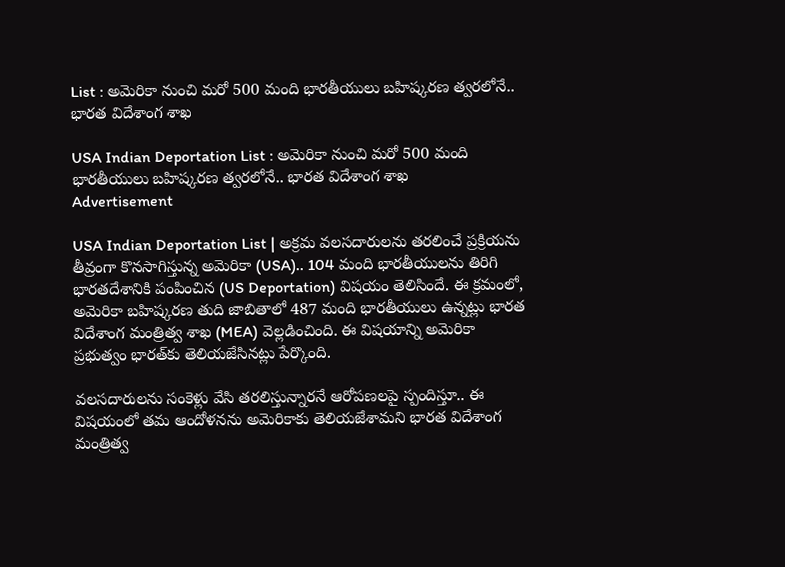List : అమెరికా నుంచి మరో 500 మంది భారతీయులు బహిష్కరణ త్వరలోనే.. భారత విదేశాంగ శాఖ

USA Indian Deportation List : అమెరికా నుంచి మరో 500 మంది భారతీయులు బహిష్కరణ త్వరలోనే.. భారత విదేశాంగ శాఖ
Advertisement

USA Indian Deportation List | అక్రమ వలసదారులను తరలించే ప్రక్రియను తీవ్రంగా కొనసాగిస్తున్న అమెరికా (USA).. 104 మంది భారతీయులను తిరిగి భారతదేశానికి పంపించిన (US Deportation) విషయం తెలిసిందే. ఈ క్రమంలో, అమెరికా బహిష్కరణ తుది జాబితాలో 487 మంది భారతీయులు ఉన్నట్లు భారత విదేశాంగ మంత్రిత్వ శాఖ (MEA) వెల్లడించింది. ఈ విషయాన్ని అమెరికా ప్రభుత్వం భారత్‌కు తెలియజేసినట్లు పేర్కొంది.

వలసదారులను సంకెళ్లు వేసి తరలిస్తున్నారనే ఆరోపణలపై స్పందిస్తూ.. ఈ విషయంలో తమ ఆందోళనను అమెరికాకు తెలియజేశామని భారత విదేశాంగ మంత్రిత్వ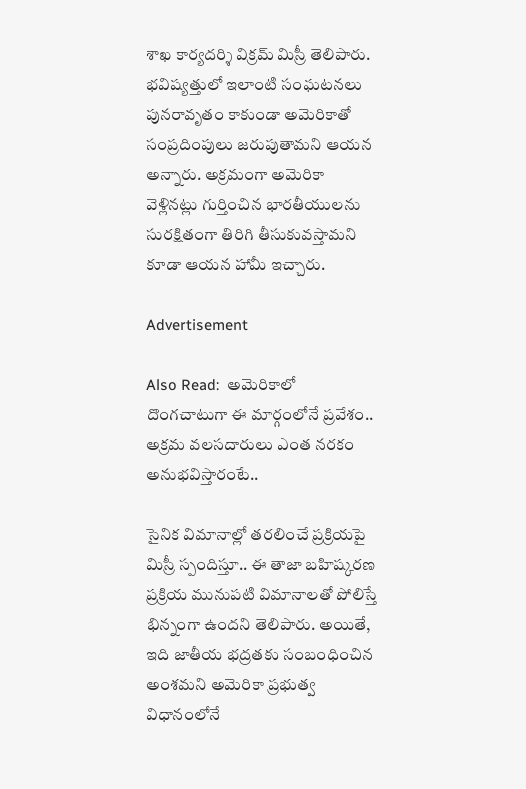శాఖ కార్యదర్శి విక్రమ్‌ మిస్రీ తెలిపారు. భవిష్యత్తులో ఇలాంటి సంఘటనలు పునరావృతం కాకుండా అమెరికాతో సంప్రదింపులు జరుపుతామని ఆయన అన్నారు. అక్రమంగా అమెరికా వెళ్లినట్లు గుర్తించిన భారతీయులను సురక్షితంగా తిరిగి తీసుకువస్తామని కూడా ఆయన హామీ ఇచ్చారు.

Advertisement

Also Read:  అమెరికాలో దొంగచాటుగా ఈ మార్గంలోనే ప్రవేశం.. అక్రమ వలసదారులు ఎంత నరకం అనుభవిస్తారంటే..

సైనిక విమానాల్లో తరలించే ప్రక్రియపై మిస్రీ స్పందిస్తూ.. ఈ తాజా బహిష్కరణ ప్రక్రియ మునుపటి విమానాలతో పోలిస్తే భిన్నంగా ఉందని తెలిపారు. అయితే, ఇది జాతీయ భద్రతకు సంబంధించిన అంశమని అమెరికా ప్రభుత్వ విధానంలోనే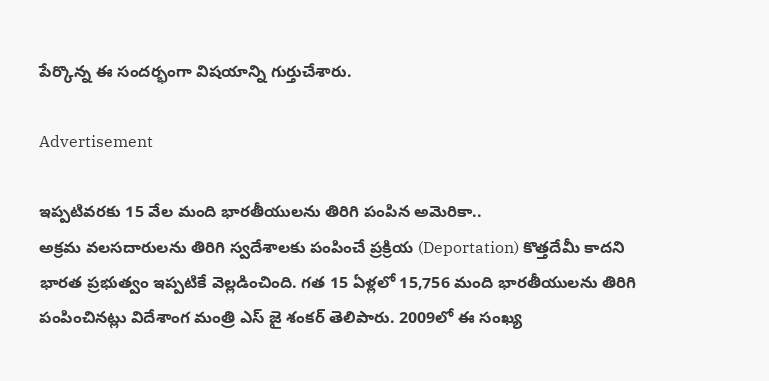పేర్కొన్న ఈ సందర్భంగా విషయాన్ని గుర్తుచేశారు.

Advertisement

ఇప్పటివరకు 15 వేల మంది భారతీయులను తిరిగి పంపిన అమెరికా..
అక్రమ వలసదారులను తిరిగి స్వదేశాలకు పంపించే ప్రక్రియ (Deportation) కొత్తదేమీ కాదని భారత ప్రభుత్వం ఇప్పటికే వెల్లడించింది. గత 15 ఏళ్లలో 15,756 మంది భారతీయులను తిరిగి పంపించినట్లు విదేశాంగ మంత్రి ఎస్‌ జై శంకర్‌ తెలిపారు. 2009లో ఈ సంఖ్య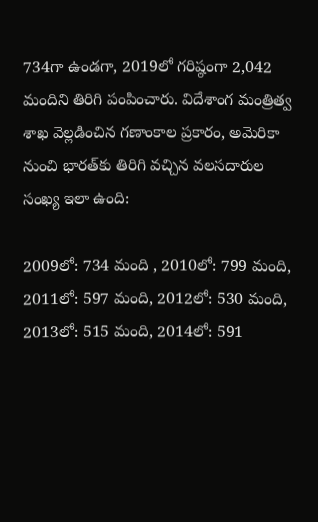734గా ఉండగా, 2019లో గరిష్ఠంగా 2,042 మందిని తిరిగి పంపించారు. విదేశాంగ మంత్రిత్వ శాఖ వెల్లడించిన గణాంకాల ప్రకారం, అమెరికా నుంచి భారత్‌కు తిరిగి వచ్చిన వలసదారుల సంఖ్య ఇలా ఉంది:

2009లో: 734 మంది , 2010లో: 799 మంది, 2011లో: 597 మంది, 2012లో: 530 మంది, 2013లో: 515 మంది, 2014లో: 591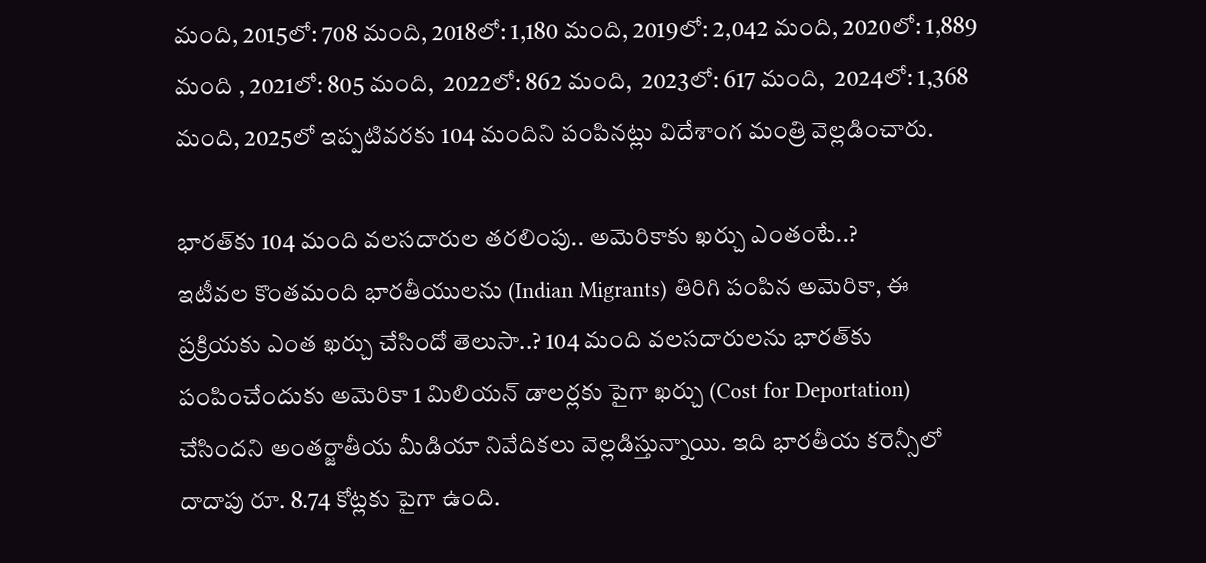మంది, 2015లో: 708 మంది, 2018లో: 1,180 మంది, 2019లో: 2,042 మంది, 2020లో: 1,889 మంది , 2021లో: 805 మంది,  2022లో: 862 మంది,  2023లో: 617 మంది,  2024లో: 1,368 మంది, 2025లో ఇప్పటివరకు 104 మందిని పంపినట్లు విదేశాంగ మంత్రి వెల్లడించారు.

భారత్‌కు 104 మంది వలసదారుల తరలింపు.. అమెరికాకు ఖర్చు ఎంతంటే..?
ఇటీవల కొంతమంది భారతీయులను (Indian Migrants) తిరిగి పంపిన అమెరికా, ఈ ప్రక్రియకు ఎంత ఖర్చు చేసిందో తెలుసా..? 104 మంది వలసదారులను భారత్‌కు పంపించేందుకు అమెరికా 1 మిలియన్‌ డాలర్లకు పైగా ఖర్చు (Cost for Deportation) చేసిందని అంతర్జాతీయ మీడియా నివేదికలు వెల్లడిస్తున్నాయి. ఇది భారతీయ కరెన్సీలో దాదాపు రూ. 8.74 కోట్లకు పైగా ఉంది.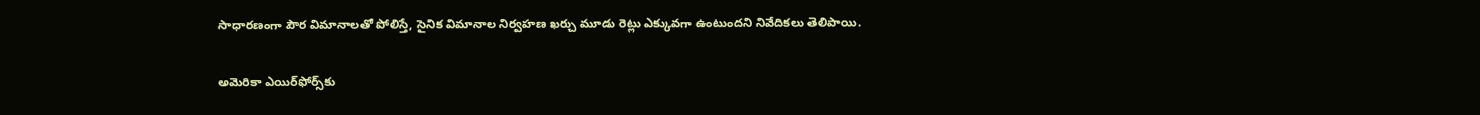సాధారణంగా పౌర విమానాలతో పోలిస్తే, సైనిక విమానాల నిర్వహణ ఖర్చు మూడు రెట్లు ఎక్కువగా ఉంటుందని నివేదికలు తెలిపాయి.

అమెరికా ఎయిర్‌ఫోర్స్‌కు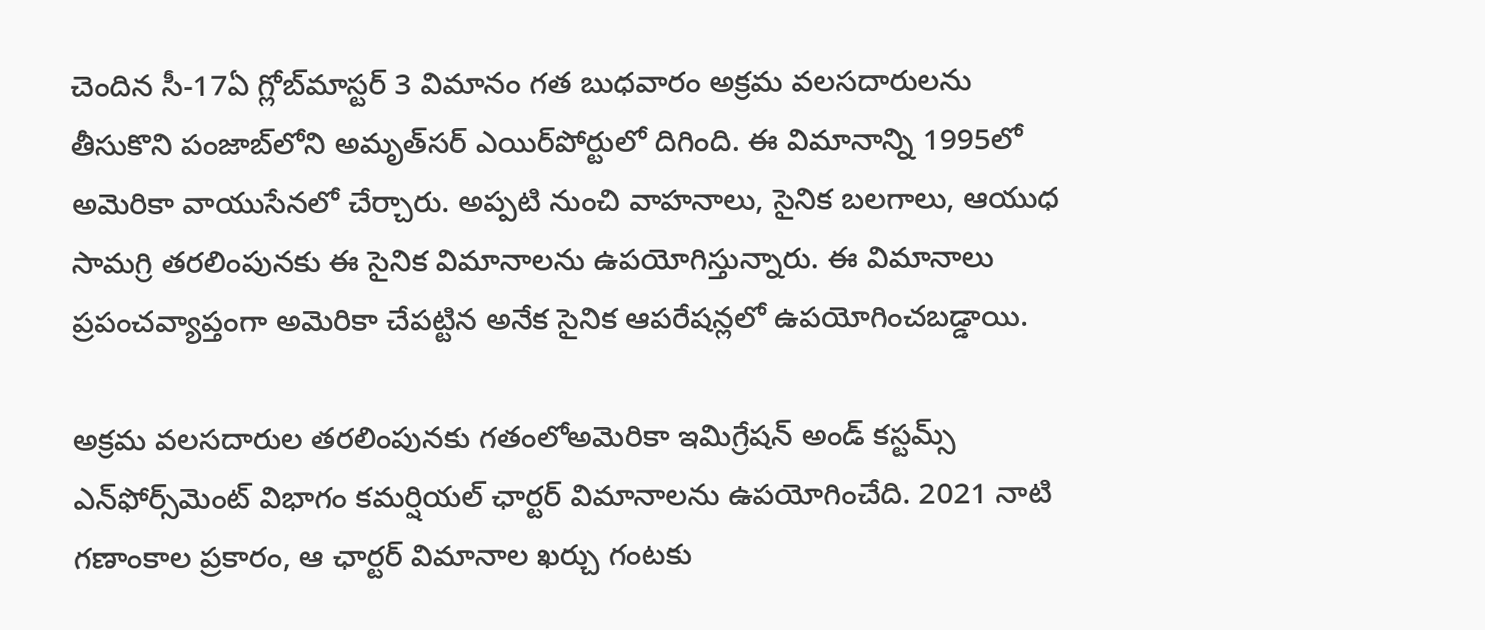చెందిన సీ-17ఏ గ్లోబ్‌మాస్టర్‌ 3 విమానం గత బుధవారం అక్రమ వలసదారులను తీసుకొని పంజాబ్‌లోని అమృత్‌సర్‌ ఎయిర్‌పోర్టులో దిగింది. ఈ విమానాన్ని 1995లో అమెరికా వాయుసేనలో చేర్చారు. అప్పటి నుంచి వాహనాలు, సైనిక బలగాలు, ఆయుధ సామగ్రి తరలింపునకు ఈ సైనిక విమానాలను ఉపయోగిస్తున్నారు. ఈ విమానాలు ప్రపంచవ్యాప్తంగా అమెరికా చేపట్టిన అనేక సైనిక ఆపరేషన్లలో ఉపయోగించబడ్డాయి.

అక్రమ వలసదారుల తరలింపునకు గతంలోఅమెరికా ఇమిగ్రేషన్‌ అండ్‌ కస్టమ్స్‌ ఎన్‌ఫోర్స్‌మెంట్ విభాగం కమర్షియల్‌ ఛార్టర్‌ విమానాలను ఉపయోగించేది. 2021 నాటి గణాంకాల ప్రకారం, ఆ ఛార్టర్‌ విమానాల ఖర్చు గంటకు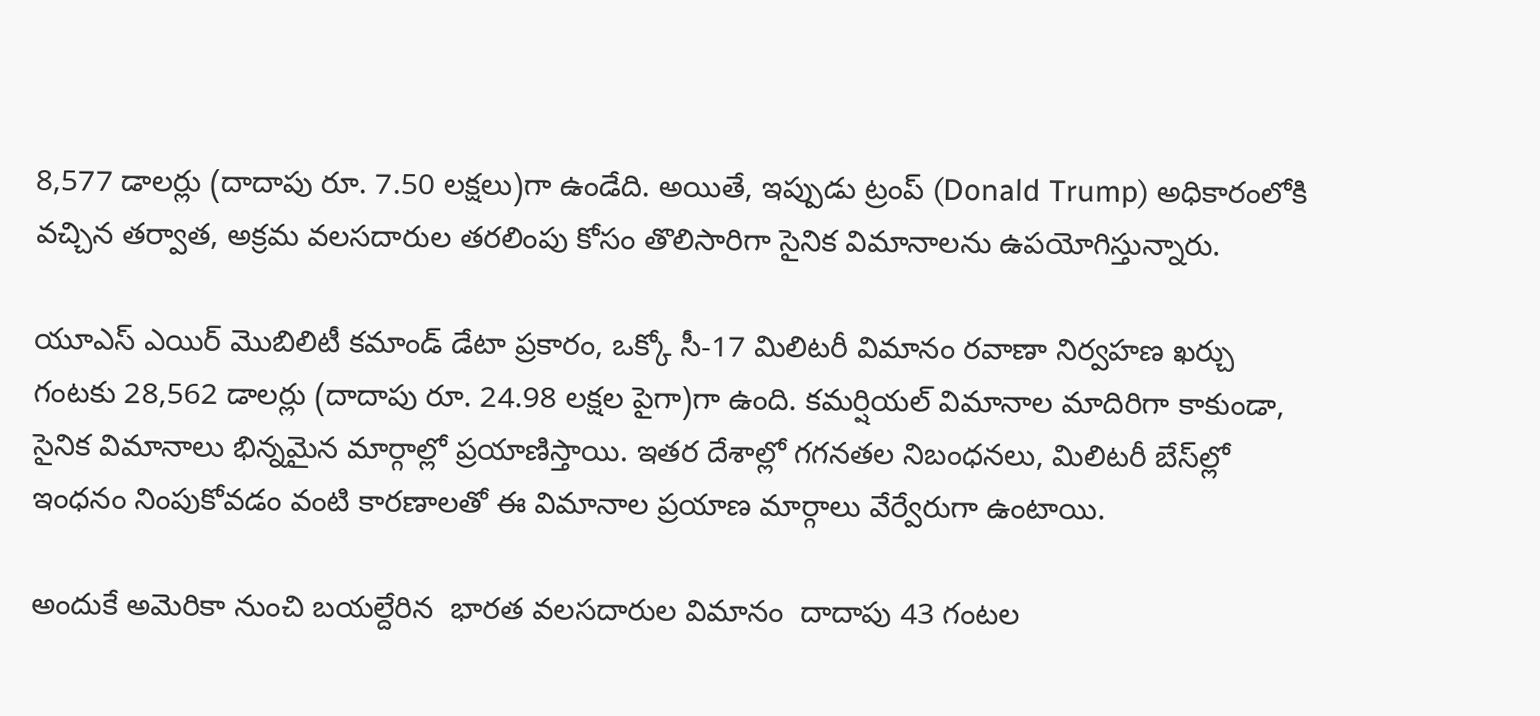8,577 డాలర్లు (దాదాపు రూ. 7.50 లక్షలు)గా ఉండేది. అయితే, ఇప్పుడు ట్రంప్‌ (Donald Trump) అధికారంలోకి వచ్చిన తర్వాత, అక్రమ వలసదారుల తరలింపు కోసం తొలిసారిగా సైనిక విమానాలను ఉపయోగిస్తున్నారు.

యూఎస్‌ ఎయిర్‌ మొబిలిటీ కమాండ్ డేటా ప్రకారం, ఒక్కో సీ-17 మిలిటరీ విమానం రవాణా నిర్వహణ ఖర్చు గంటకు 28,562 డాలర్లు (దాదాపు రూ. 24.98 లక్షల పైగా)గా ఉంది. కమర్షియల్ విమానాల మాదిరిగా కాకుండా, సైనిక విమానాలు భిన్నమైన మార్గాల్లో ప్రయాణిస్తాయి. ఇతర దేశాల్లో గగనతల నిబంధనలు, మిలిటరీ బేస్‌ల్లో ఇంధనం నింపుకోవడం వంటి కారణాలతో ఈ విమానాల ప్రయాణ మార్గాలు వేర్వేరుగా ఉంటాయి.

అందుకే అమెరికా నుంచి బయల్దేరిన  భారత వలసదారుల విమానం  దాదాపు 43 గంటల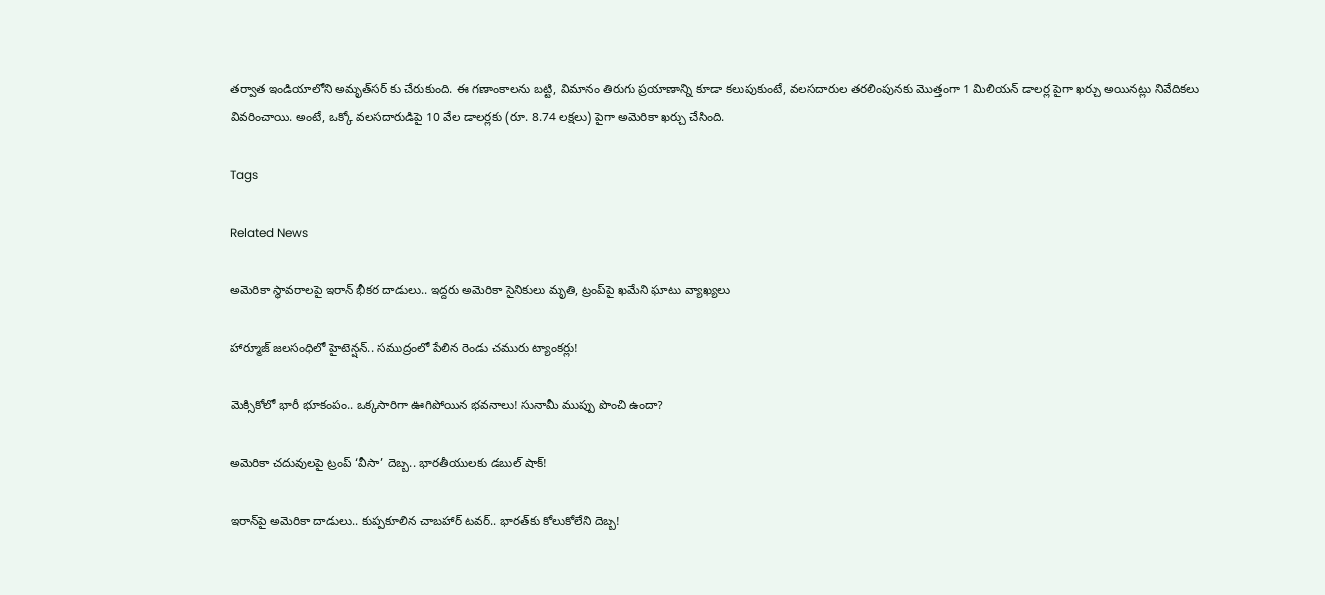తర్వాత ఇండియాలోని అమృత్‌సర్‌ కు చేరుకుంది. ఈ గణాంకాలను బట్టి, విమానం తిరుగు ప్రయాణాన్ని కూడా కలుపుకుంటే, వలసదారుల తరలింపునకు మొత్తంగా 1 మిలియన్‌ డాలర్ల పైగా ఖర్చు అయినట్లు నివేదికలు వివరించాయి. అంటే, ఒక్కో వలసదారుడిపై 10 వేల డాలర్లకు (రూ. 8.74 లక్షలు) పైగా అమెరికా ఖర్చు చేసింది.

Tags

Related News

అమెరికా స్థావరాలపై ఇరాన్ భీకర దాడులు.. ఇద్దరు అమెరికా సైనికులు మృతి, ట్రంప్‌పై ఖమేని ఘాటు వ్యాఖ్యలు

హార్మూజ్ జలసంధిలో హైటెన్షన్.. సముద్రంలో పేలిన రెండు చమురు ట్యాంకర్లు!

మెక్సికోలో భారీ భూకంపం.. ఒక్కసారిగా ఊగిపోయిన భవనాలు! సునామీ ముప్పు పొంచి ఉందా?

అమెరికా చదువులపై ట్రంప్ ‘వీసా’ దెబ్బ.. భారతీయులకు డబుల్ షాక్!

ఇరాన్‌పై అమెరికా దాడులు.. కుప్పకూలిన చాబహార్ టవర్.. భారత్‌కు కోలుకోలేని దెబ్బ!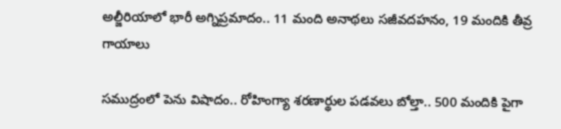అల్జీరియాలో భారీ అగ్నిప్రమాదం.. 11 మంది అనాథలు సజీవదహనం, 19 మందికి తీవ్ర గాయాలు

సముద్రంలో పెను విషాదం.. రోహింగ్యా శరణార్థుల పడవలు బోల్తా.. 500 మందికి పైగా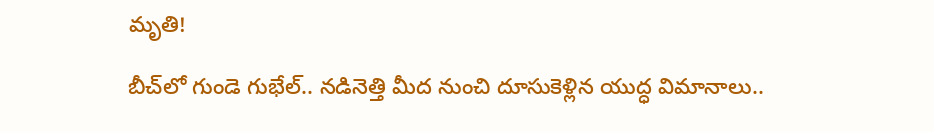మృతి!

బీచ్‌లో గుండె గుభేల్.. నడినెత్తి మీద నుంచి దూసుకెళ్లిన యుద్ధ విమానాలు..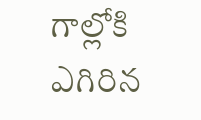గాల్లోకి ఎగిరిన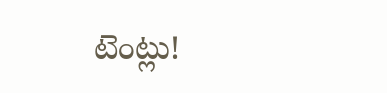టెంట్లు!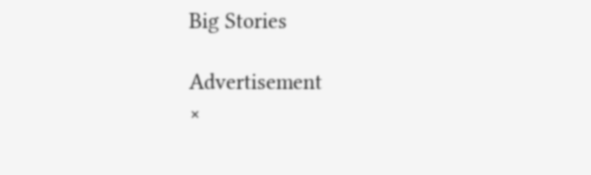Big Stories

Advertisement
×